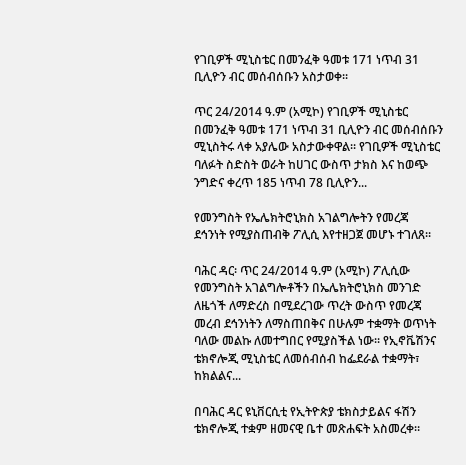የገቢዎች ሚኒስቴር በመንፈቅ ዓመቱ 171 ነጥብ 31 ቢሊዮን ብር መሰብሰቡን አስታወቀ፡፡

ጥር 24/2014 ዓ.ም (አሚኮ) የገቢዎች ሚኒስቴር በመንፈቅ ዓመቱ 171 ነጥብ 31 ቢሊዮን ብር መሰብሰቡን ሚኒስትሩ ላቀ አያሌው አስታውቀዋል፡፡ የገቢዎች ሚኒስቴር ባለፉት ስድስት ወራት ከሀገር ውስጥ ታክስ እና ከወጭ ንግድና ቀረጥ 185 ነጥብ 78 ቢሊዮን...

የመንግስት የኤሌክትሮኒክስ አገልግሎትን የመረጃ ደኅንነት የሚያስጠብቅ ፖሊሲ እየተዘጋጀ መሆኑ ተገለጸ።

ባሕር ዳር፡ ጥር 24/2014 ዓ.ም (አሚኮ) ፖሊሲው የመንግስት አገልግሎቶችን በኤሌክትሮኒክስ መንገድ ለዜጎች ለማድረስ በሚደረገው ጥረት ውስጥ የመረጃ መረብ ደኅንነትን ለማስጠበቅና በሁሉም ተቋማት ወጥነት ባለው መልኩ ለመተግበር የሚያስችል ነው፡፡ የኢኖቬሽንና ቴክኖሎጂ ሚኒስቴር ለመሰብሰብ ከፌደራል ተቋማት፣ ከክልልና...

በባሕር ዳር ዩኒቨርሲቲ የኢትዮጵያ ቴክስታይልና ፋሽን ቴክኖሎጂ ተቋም ዘመናዊ ቤተ መጽሐፍት አስመረቀ።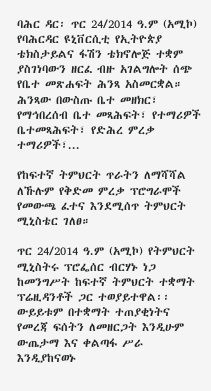ባሕር ዳር፡ ጥር 24/2014 ዓ.ም (አሚኮ) የባሕርዳር ዩኒቨርሲቲ የኢትዮጵያ ቴክስታይልና ፋሽን ቴክኖሎጅ ተቋም ያስገነባውን ዘርፈ ብዙ አገልግሎት ሰጭ የቤተ መጽሐፍት ሕንጻ አስመርቋል። ሕንጻው በውስጡ ቤተ መዘክር፣ የማኅበረሰብ ቤተ መጻሕፍት፣ የተማሪዎች ቤተመጻሕፍት፣ የድሕረ ምረቃ ተማሪዎች፣...

የከፍተኛ ትምህርት ጥራትን ለማሻሻል ለኹሉም የቅድመ ምረቃ ፕሮግራሞች የመውጫ ፈተና እንደሚሰጥ ትምህርት ሚኒስቴር ገለፀ።

ጥር 24/2014 ዓ.ም (አሚኮ) የትምህርት ሚኒስትሩ ፕሮፌሰር ብርሃኑ ነጋ ከመንግሥት ከፍተኛ ትምህርት ተቋማት ፕሬዚዳንቶች ጋር ተወያይተዋል፡፡ ውይይቱም በተቋማት ተጠያቂነትና የመረጃ ፍሰትን ለመዘርጋት እንዲሁም ውጤታማ እና ቀልጣፋ ሥራ እንዲያከናወኑ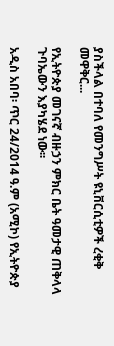ያስችላል በተባለ የመንግሥት ዩኒቨርሲቲዎች ረቂቅ መዋቅር...

የኢትዮጵያ መገናኛ ብዙኃን ምክር ቤት ዓመታዊ ጠቅላላ ጉባኤውን እያካሄደ ነው፡፡

አዲስ አበባ፡ ጥር 24/2014 ዓ.ም (አሚኮ) የኢትዮጵያ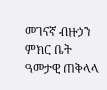መገናኛ ብዙኃን ምክር ቤት ዓመታዊ ጠቅላላ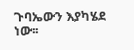ጉባኤውን እያካሄደ ነው፡፡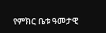የምክር ቤቱ ዓመታዊ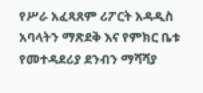የሥራ አፈጻጸም ሪፖርት አዳዲስ አባላትን ማጽደቅ እና የምክር ቤቱ የመተዳደሪያ ደንብን ማሻሻያ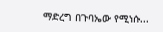ማድረግ በጉባኤው የሚነሱ...